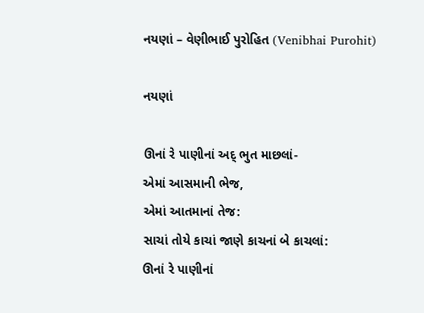નયણાં – વેણીભાઈ પુરોહિત (Venibhai Purohit)

નયણાં

ઊનાં રે પાણીનાં અદ્ ભુત માછલાં-
એમાં આસમાની ભેજ,
એમાં આતમાનાં તેજ:
સાચાં તોયે કાચાં જાણે કાચનાં બે કાચલાં:
ઊનાં રે પાણીનાં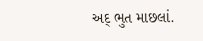અદ્ ભુત માછલાં.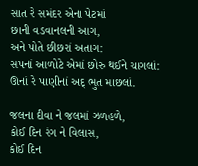સાત રે સમંદર એના પેટમાં
છાની વડવાનલની આગ,
અને પોતે છીછરાં અતાગ:
સપનાં આળોટે એમાં છોરુ થઈને ચાગલાં:
ઊનાં રે પાણીનાં અદ્ ભુત માછલાં.

જલના દીવા ને જલમાં ઝળહળે,
કોઈ દિન રંગ ને વિલાસ,
કોઈ દિન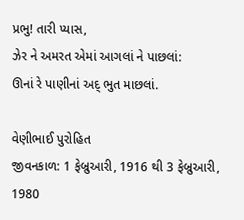પ્રભુ! તારી પ્યાસ,
ઝેર ને અમરત એમાં આગલાં ને પાછલાં:
ઊનાં રે પાણીનાં અદ્ ભુત માછલાં.

વેણીભાઈ પુરોહિત
જીવનકાળ: 1 ફેબ્રુઆરી, 1916 થી 3 ફેબ્રુઆરી, 1980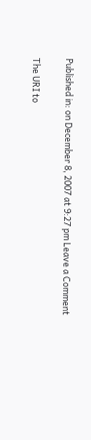Published in: on December 8, 2007 at 9:27 pm Leave a Comment

The URI to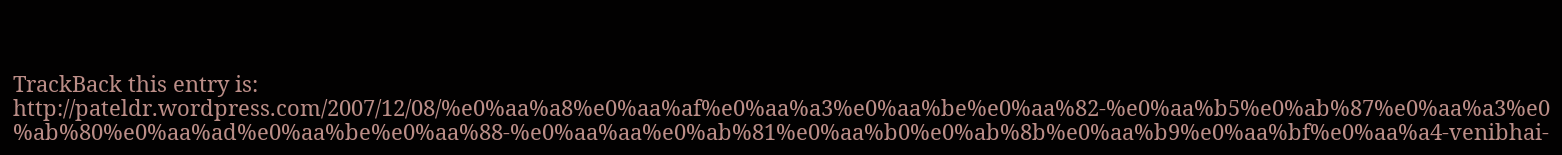TrackBack this entry is: http://pateldr.wordpress.com/2007/12/08/%e0%aa%a8%e0%aa%af%e0%aa%a3%e0%aa%be%e0%aa%82-%e0%aa%b5%e0%ab%87%e0%aa%a3%e0%ab%80%e0%aa%ad%e0%aa%be%e0%aa%88-%e0%aa%aa%e0%ab%81%e0%aa%b0%e0%ab%8b%e0%aa%b9%e0%aa%bf%e0%aa%a4-venibhai-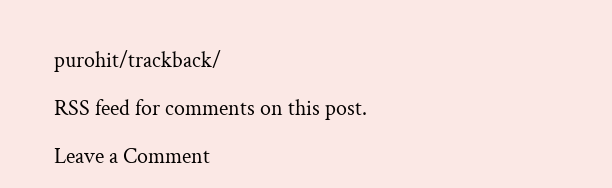purohit/trackback/

RSS feed for comments on this post.

Leave a Comment